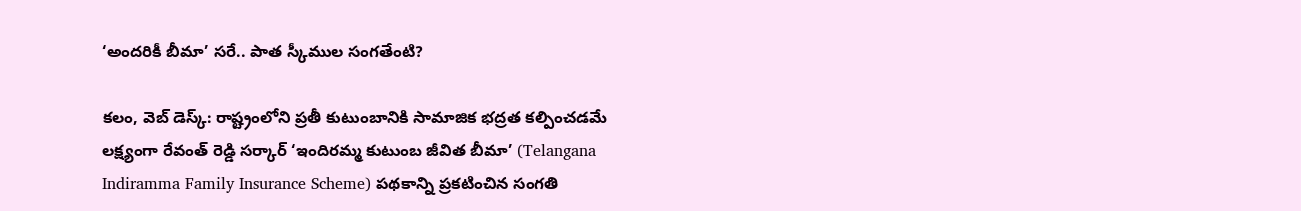‘అందరికీ బీమా’ సరే.. పాత స్కీముల సంగతేంటి?

కలం, వెబ్ డెస్క్: రాష్ట్రంలోని ప్రతీ కుటుంబానికి సామాజిక భద్రత కల్పించడమే లక్ష్యంగా రేవంత్ రెడ్డి సర్కార్ ‘ఇందిరమ్మ కుటుంబ జీవిత బీమా’ (Telangana Indiramma Family Insurance Scheme) పథకాన్ని ప్రకటించిన సంగతి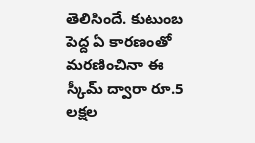తెలిసిందే. కుటుంబ పెద్ద ఏ కారణంతో మరణించినా ఈ స్కీమ్ ద్వారా రూ.5 లక్షల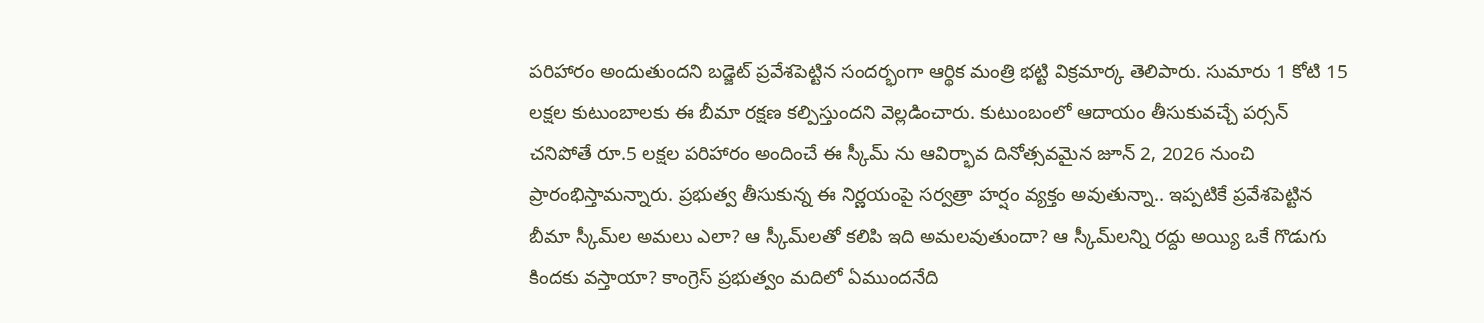పరిహారం అందుతుందని బడ్జెట్ ప్రవేశపెట్టిన సందర్భంగా ఆర్థిక మంత్రి భట్టి విక్రమార్క తెలిపారు. సుమారు 1 కోటి 15 లక్షల కుటుంబాలకు ఈ బీమా రక్షణ కల్పిస్తుందని వెల్లడించారు. కుటుంబంలో ఆదాయం తీసుకువచ్చే పర్సన్ చనిపోతే రూ.5 లక్షల పరిహారం అందించే ఈ స్కీమ్ ను ఆవిర్భావ దినోత్సవమైన జూన్ 2, 2026 నుంచి ప్రారంభిస్తామన్నారు. ప్రభుత్వ తీసుకున్న ఈ నిర్ణయంపై సర్వత్రా హర్షం వ్యక్తం అవుతున్నా.. ఇప్పటికే ప్రవేశపెట్టిన బీమా స్కీమ్‌ల అమలు ఎలా? ఆ స్కీమ్‌లతో కలిపి ఇది అమలవుతుందా? ఆ స్కీమ్‌లన్ని రద్దు అయ్యి ఒకే గొడుగు కిందకు వస్తాయా? కాంగ్రెస్ ప్రభుత్వం మదిలో ఏముందనేది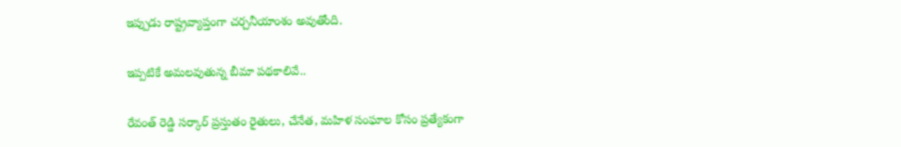ఇప్పుడు రాష్ట్రవ్యాప్తంగా చర్చనీయాంశం అవుతోంది.

ఇప్పటికే అమలవుతున్న బీమా పథకాలివే..

రేవంత్ రెడ్డి సర్కార్ ప్రస్తుతం రైతులు, చేనేత, మహిళ సంఘాల కోసం ప్రత్యేకంగా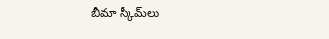బీమా స్కీమ్‌లు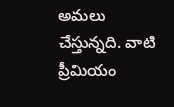అమలు చేస్తున్నది. వాటి ప్రీమియం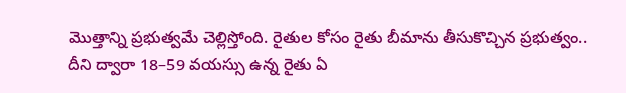మొత్తాన్ని ప్రభుత్వమే చెల్లిస్తోంది. రైతుల కోసం రైతు బీమాను తీసుకొచ్చిన ప్రభుత్వం.. దీని ద్వారా 18–59 వయస్సు ఉన్న రైతు ఏ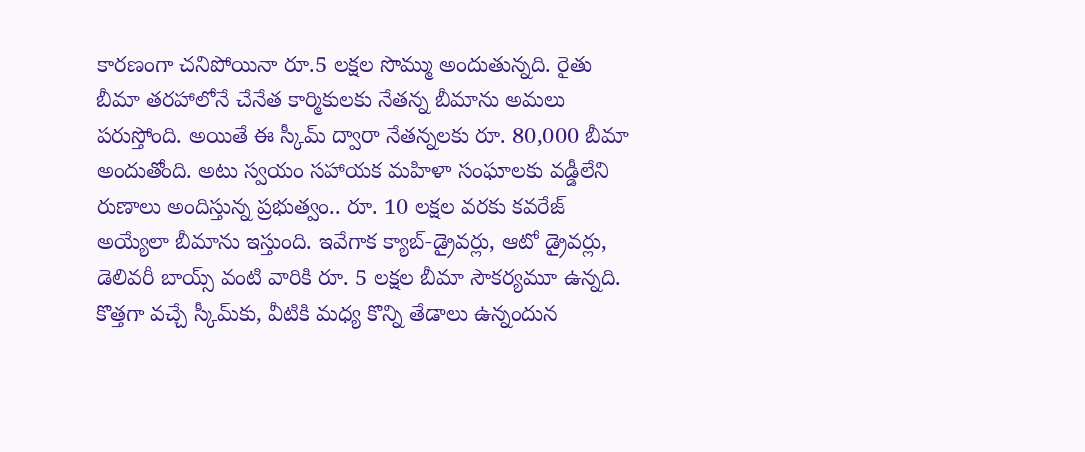కారణంగా చనిపోయినా రూ.5 లక్షల సొమ్ము అందుతున్నది. రైతు బీమా తరహాలోనే చేనేత కార్మికులకు నేతన్న బీమాను అమలు పరుస్తోంది. అయితే ఈ స్కీమ్ ద్వారా నేతన్నలకు రూ. 80,000 బీమా అందుతోంది. అటు స్వయం సహాయక మహిళా సంఘాలకు వడ్డీలేని రుణాలు అందిస్తున్న ప్రభుత్వం.. రూ. 10 లక్షల వరకు కవరేజ్ అయ్యేలా బీమాను ఇస్తుంది. ఇవేగాక క్యాబ్‑డ్రైవర్లు, ఆటో డ్రైవర్లు, డెలివరీ బాయ్స్‌ వంటి వారికి రూ. 5 లక్షల బీమా సౌకర్యమూ ఉన్నది. కొత్తగా వచ్చే స్కీమ్‌కు, వీటికి మధ్య కొన్ని తేడాలు ఉన్నందున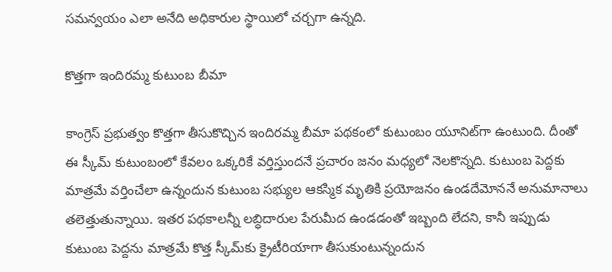సమన్వయం ఎలా అనేది అధికారుల స్థాయిలో చర్చగా ఉన్నది.

కొత్తగా ఇందిరమ్మ కుటుంబ బీమా

కాంగ్రెస్ ప్రభుత్వం కొత్తగా తీసుకొచ్చిన ఇందిరమ్మ బీమా పథకంలో కుటుంబం యూనిట్‌గా ఉంటుంది. దీంతో ఈ స్కీమ్ కుటుంబంలో కేవలం ఒక్కరికే వర్తిస్తుందనే ప్రచారం జనం మధ్యలో నెలకొన్నది. కుటుంబ పెద్దకు మాత్రమే వర్తించేలా ఉన్నందున కుటుంబ సభ్యుల ఆకస్మిక మృతికి ప్రయోజనం ఉండదేమోననే అనుమానాలు తలెత్తుతున్నాయి. ఇతర పథకాలన్నీ లబ్ధిదారుల పేరుమీద ఉండడంతో ఇబ్బంది లేదని, కానీ ఇప్పుడు కుటుంబ పెద్దను మాత్రమే కొత్త స్కీమ్‌కు క్రైటీరియాగా తీసుకుంటున్నందున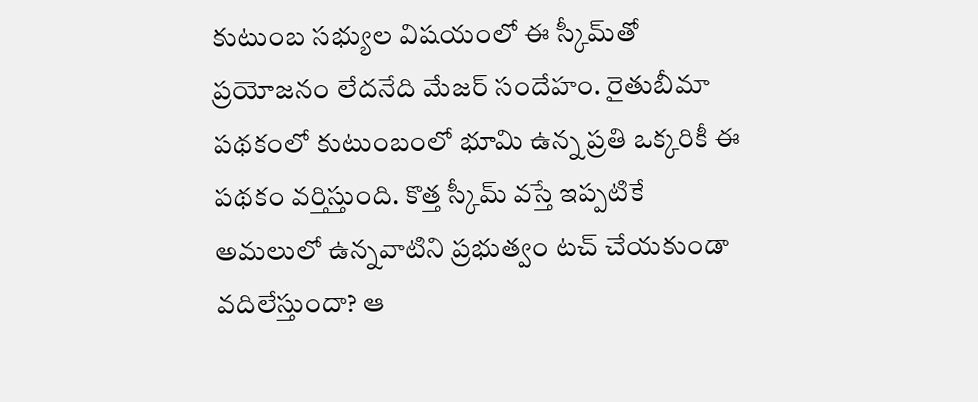కుటుంబ సభ్యుల విషయంలో ఈ స్కీమ్‌తో ప్రయోజనం లేదనేది మేజర్ సందేహం. రైతుబీమా పథకంలో కుటుంబంలో భూమి ఉన్న ప్రతి ఒక్కరికీ ఈ పథకం వర్తిస్తుంది. కొత్త స్కీమ్ వస్తే ఇప్పటికే అమలులో ఉన్నవాటిని ప్రభుత్వం టచ్ చేయకుండా వదిలేస్తుందా? ఆ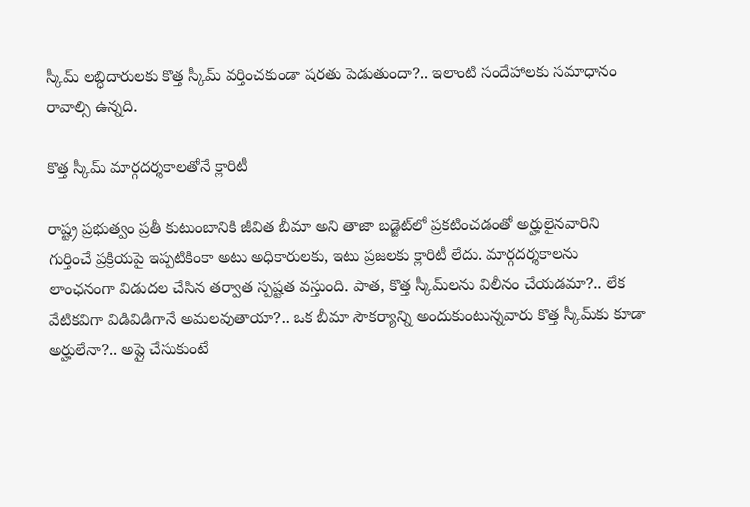స్కీమ్ లబ్ధిదారులకు కొత్త స్కీమ్ వర్తించకుండా షరతు పెడుతుందా?.. ఇలాంటి సందేహాలకు సమాధానం రావాల్సి ఉన్నది.

కొత్త స్కీమ్ మార్గదర్శకాలతోనే క్లారిటీ

రాష్ట్ర ప్రభుత్వం ప్రతీ కుటుంబానికి జీవిత బీమా అని తాజా బడ్జెట్‌లో ప్రకటించడంతో అర్హులైనవారిని గుర్తించే ప్రక్రియపై ఇప్పటికింకా అటు అధికారులకు, ఇటు ప్రజలకు క్లారిటీ లేదు. మార్గదర్శకాలను లాంఛనంగా విడుదల చేసిన తర్వాత స్పష్టత వస్తుంది. పాత, కొత్త స్కీమ్‌లను విలీనం చేయడమా?.. లేక వేటికవిగా విడివిడిగానే అమలవుతాయా?.. ఒక బీమా సౌకర్యాన్ని అందుకుంటున్నవారు కొత్త స్కీమ్‌కు కూడా అర్హులేనా?.. అప్లై చేసుకుంటే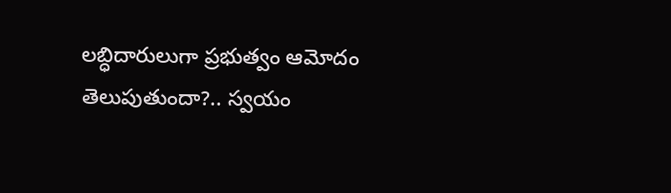లబ్ధిదారులుగా ప్రభుత్వం ఆమోదం తెలుపుతుందా?.. స్వయం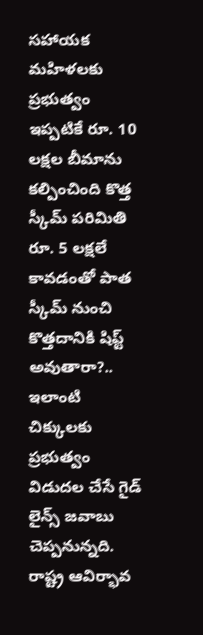సహాయక మహిళలకు ప్రభుత్వం ఇప్పటికే రూ. 10 లక్షల బీమాను కల్పించింది కొత్త స్కీమ్ పరిమితి రూ. 5 లక్షలే కావడంతో పాత స్కీమ్ నుంచి కొత్తదానికి షిప్ట్ అవుతారా?.. ఇలాంటి చిక్కులకు ప్రభుత్వం విడుదల చేసే గైడ్ లైన్స్ జవాబు చెప్పనున్నది. రాష్ట్ర ఆవిర్భావ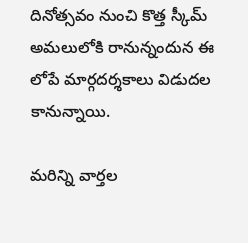దినోత్సవం నుంచి కొత్త స్కీమ్ అమలులోకి రానున్నందున ఈ లోపే మార్గదర్శకాలు విడుదల కానున్నాయి.

మ‌రిన్ని వార్త‌ల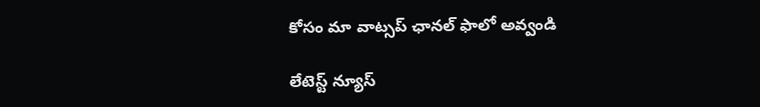కోసం మా వాట్స‌ప్ ఛాన‌ల్ ఫాలో అవ్వండి

లేటెస్ట్ న్యూస్‌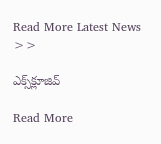Read More Latest News >>

ఎక్స్‌క్లూజివ్‌

Read More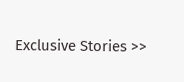Exclusive Stories >>